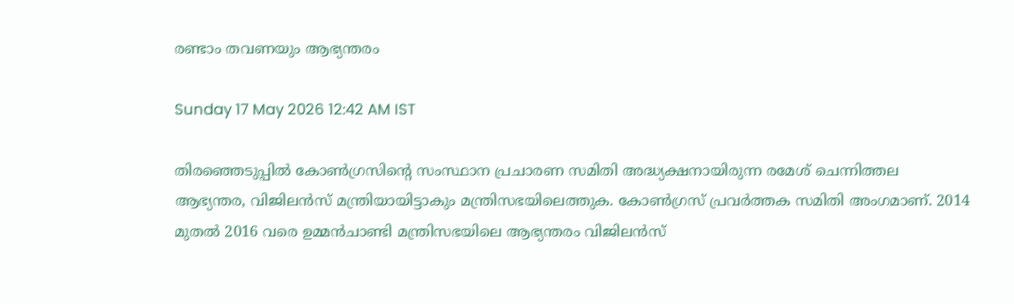രണ്ടാം തവണയും ആഭ്യന്തരം

Sunday 17 May 2026 12:42 AM IST

തിരഞ്ഞെടുപ്പിൽ കോൺഗ്രസിന്റെ സംസ്ഥാന പ്രചാരണ സമിതി അദ്ധ്യക്ഷനായിരുന്ന രമേശ് ചെന്നിത്തല ആഭ്യന്തര, വിജിലൻസ് മന്ത്രിയായിട്ടാകും മന്ത്രിസഭയിലെത്തുക. കോൺഗ്രസ് പ്രവർത്തക സമിതി അംഗമാണ്. 2014 മുതൽ 2016 വരെ ഉമ്മൻചാണ്ടി മന്ത്രിസഭയിലെ ആഭ്യന്തരം വിജിലൻസ്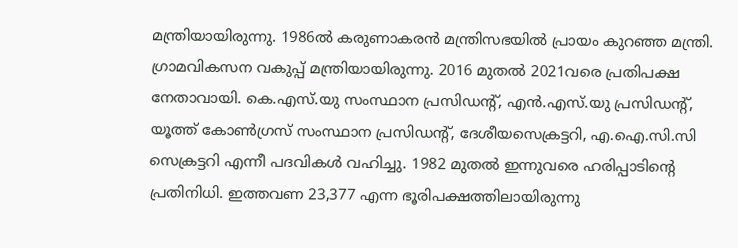മന്ത്രിയായിരുന്നു. 1986ൽ കരുണാകരൻ മന്ത്രിസഭയിൽ പ്രായം കുറഞ്ഞ മന്ത്രി. ഗ്രാമവികസന വകുപ്പ് മന്ത്രിയായിരുന്നു. 2016 മുതൽ 2021വരെ പ്രതിപക്ഷ നേതാവായി. കെ.എസ്.യു സംസ്ഥാന പ്രസിഡന്റ്, എൻ.എസ്.യു പ്രസിഡന്റ്, യൂത്ത് കോൺഗ്രസ് സംസ്ഥാന പ്രസിഡന്റ്, ദേശീയസെക്രട്ടറി, എ.ഐ.സി.സി സെക്രട്ടറി എന്നീ പദവികൾ വഹിച്ചു. 1982 മുതൽ ഇന്നുവരെ ഹരിപ്പാടിന്റെ പ്രതിനിധി. ഇത്തവണ 23,377 എന്ന ഭൂരിപക്ഷത്തിലായിരുന്നു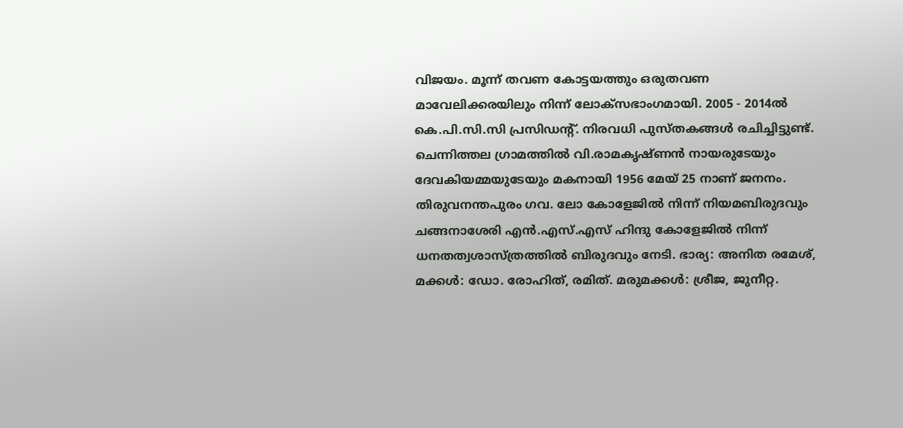വിജയം. മൂന്ന് തവണ കോട്ടയത്തും ഒരുതവണ മാവേലിക്കരയിലും നിന്ന് ലോക്സഭാംഗമായി. 2005 - 2014ൽ കെ.പി.സി.സി പ്രസിഡന്റ്. നിരവധി പുസ്തകങ്ങൾ രചിച്ചിട്ടുണ്ട്. ചെന്നിത്തല ഗ്രാമത്തിൽ വി.രാമകൃഷ്ണൻ നായരുടേയും ദേവകിയമ്മയുടേയും മകനായി 1956 മേയ് 25 നാണ് ജനനം. തിരുവനന്തപുരം ഗവ. ലോ കോളേജിൽ നിന്ന് നിയമബിരുദവും ചങ്ങനാശേരി എൻ.എസ്.എസ് ഹിന്ദു കോളേജിൽ നിന്ന് ധനതത്വശാസ്ത്രത്തിൽ ബിരുദവും നേടി. ഭാര്യ: അനിത രമേശ്, മക്കൾ: ഡോ. രോഹിത്, രമിത്. മരുമക്കൾ: ശ്രീജ, ജുനീറ്റ.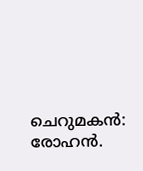ചെറുമകൻ: രോഹൻ.